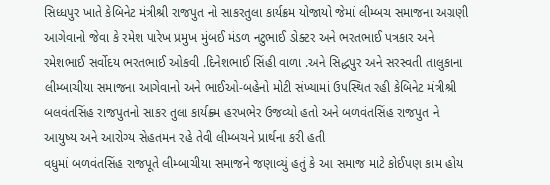સિધ્ધપુર ખાતે કેબિનેટ મંત્રીશ્રી રાજપુત નો સાકરતુલા કાર્યક્રમ યોજાયો જેમાં લીમ્બચ સમાજના અગ્રણી આગેવાનો જેવા કે રમેશ પારેખ પ્રમુખ મુંબઈ મંડળ નટુભાઈ ડોક્ટર અને ભરતભાઈ પત્રકાર અને રમેશભાઈ સર્વોદય ભરતભાઈ ઓકવી .દિનેશભાઈ સિંહી વાળા .અને સિદ્ધપુર અને સરસ્વતી તાલુકાના લીમ્બાચીયા સમાજના આગેવાનો અને ભાઈઓ-બહેનો મોટી સંખ્યામાં ઉપસ્થિત રહી કેબિનેટ મંત્રીશ્રી બલવંતસિંહ રાજપુતનો સાકર તુલા કાર્યક્ર્મ હરખભેર ઉજવ્યો હતો અને બળવંતસિંહ રાજપુત ને આયુષ્ય અને આરોગ્ય સેહતમન રહે તેવી લીમ્બચને પ્રાર્થના કરી હતી
વધુમાં બળવંતસિંહ રાજપૂતે લીમ્બાચીયા સમાજને જણાવ્યું હતું કે આ સમાજ માટે કોઈપણ કામ હોય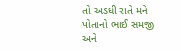તો અડધી રાતે મને પોતાનો ભાઈ સમજી અને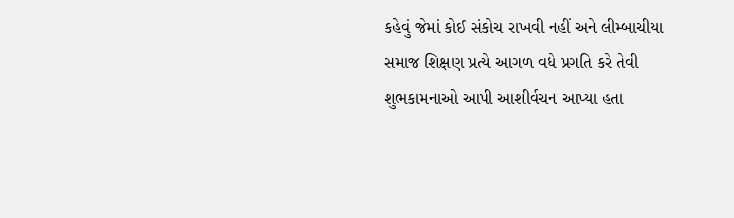કહેવું જેમાં કોઈ સંકોચ રાખવી નહીં અને લીમ્બાચીયા સમાજ શિક્ષણ પ્રત્યે આગળ વધે પ્રગતિ કરે તેવી શુભકામનાઓ આપી આશીર્વચન આપ્યા હતા